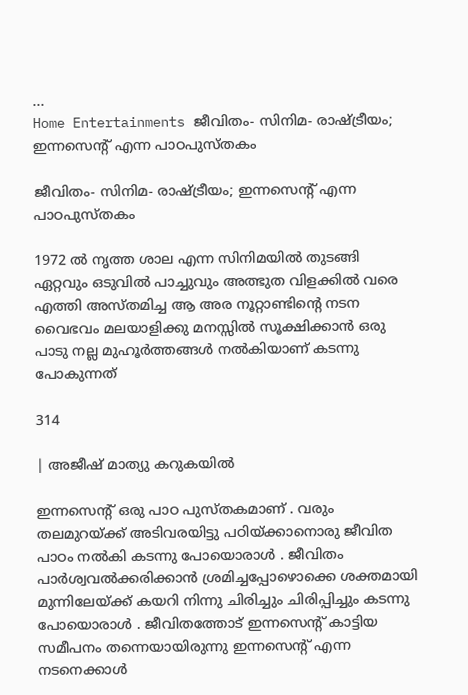...
Home Entertainments ജീവിതം- സിനിമ- രാഷ്ട്രീയം; ഇന്നസെന്റ് എന്ന പാഠപുസ്തകം

ജീവിതം- സിനിമ- രാഷ്ട്രീയം; ഇന്നസെന്റ് എന്ന പാഠപുസ്തകം

1972 ൽ നൃത്ത ശാല എന്ന സിനിമയിൽ തുടങ്ങി ഏറ്റവും ഒടുവിൽ പാച്ചുവും അത്ഭുത വിളക്കിൽ വരെ എത്തി അസ്തമിച്ച ആ അര നൂറ്റാണ്ടിന്റെ നടന വൈഭവം മലയാളിക്കു മനസ്സിൽ സൂക്ഷിക്കാൻ ഒരു പാടു നല്ല മുഹൂർത്തങ്ങൾ നൽകിയാണ് കടന്നു പോകുന്നത്

314

| അജീഷ് മാത്യു കറുകയിൽ

ഇന്നസെന്റ് ഒരു പാഠ പുസ്തകമാണ് . വരും തലമുറയ്ക്ക് അടിവരയിട്ടു പഠിയ്ക്കാനൊരു ജീവിത പാഠം നൽകി കടന്നു പോയൊരാൾ . ജീവിതം പാർശ്വവൽക്കരിക്കാൻ ശ്രമിച്ചപ്പോഴൊക്കെ ശക്തമായി മുന്നിലേയ്ക്ക് കയറി നിന്നു ചിരിച്ചും ചിരിപ്പിച്ചും കടന്നു പോയൊരാൾ . ജീവിതത്തോട് ഇന്നസെന്റ് കാട്ടിയ സമീപനം തന്നെയായിരുന്നു ഇന്നസെന്റ് എന്ന നടനെക്കാൾ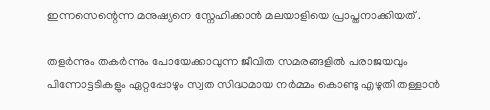ഇന്നസെന്റെന്ന മനുഷ്യനെ സ്നേഹിക്കാൻ മലയാളിയെ പ്രാപ്തനാക്കിയത് .

തളർന്നും തകർന്നും പോയേക്കാവുന്ന ജീവിത സമരങ്ങളിൽ പരാജയവും പിന്നോട്ടടികളും ഏറ്റപ്പോഴും സ്വത സിദ്ധമായ നർമ്മം കൊണ്ടു എഴുതി തള്ളാൻ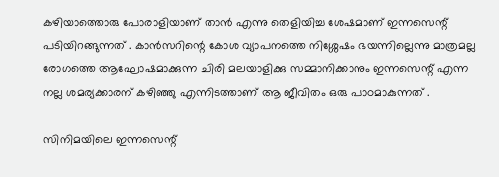കഴിയാത്തൊരു പോരാളിയാണ് താൻ എന്നു തെളിയിച്ച ശേഷമാണ് ഇന്നസെന്റ് പടിയിറങ്ങുന്നത് . കാൻസറിന്റെ കോശ വ്യാപനത്തെ നിശ്ശേഷം ഭയന്നില്ലെന്നു മാത്രമല്ല രോഗത്തെ ആഘോഷമാക്കുന്ന ചിരി മലയാളിക്കു സമ്മാനിക്കാനും ഇന്നസെന്റ് എന്ന നല്ല ശമര്യക്കാരന് കഴിഞ്ഞു എന്നിടത്താണ് ആ ജീവിതം ഒരു പാഠമാകുന്നത് .

സിനിമയിലെ ഇന്നസെന്റ്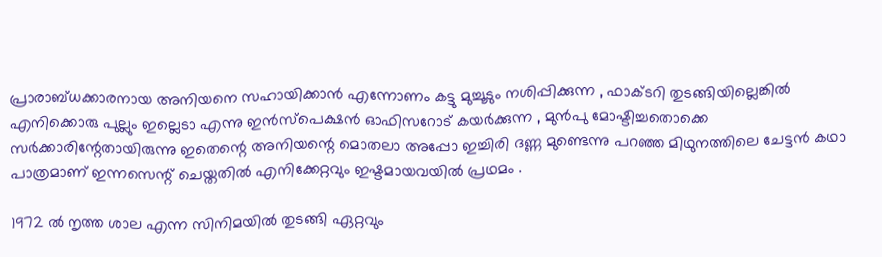പ്രാരാബ്ധക്കാരനായ അനിയനെ സഹായിക്കാൻ എന്നോണം കട്ടു മുച്ചൂടും നശിപ്പിക്കുന്ന , ഫാക്ടറി തുടങ്ങിയില്ലെങ്കിൽ എനിക്കൊരു പുല്ലും ഇല്ലെടാ എന്നു ഇൻസ്‌പെക്ഷൻ ഓഫിസറോട് കയർക്കുന്ന , മുൻപു മോഷ്ടിച്ചതൊക്കെ സർക്കാരിന്റേതായിരുന്നു ഇതെന്റെ അനിയന്റെ മൊതലാ അപ്പോ ഇച്ചിരി ദണ്ണ മുണ്ടെന്നു പറഞ്ഞ മിഥുനത്തിലെ ചേട്ടൻ കഥാ പാത്രമാണ് ഇന്നസെന്റ് ചെയ്തതിൽ എനിക്കേറ്റവും ഇഷ്ടമായവയിൽ പ്രഥമം .

1972 ൽ നൃത്ത ശാല എന്ന സിനിമയിൽ തുടങ്ങി ഏറ്റവും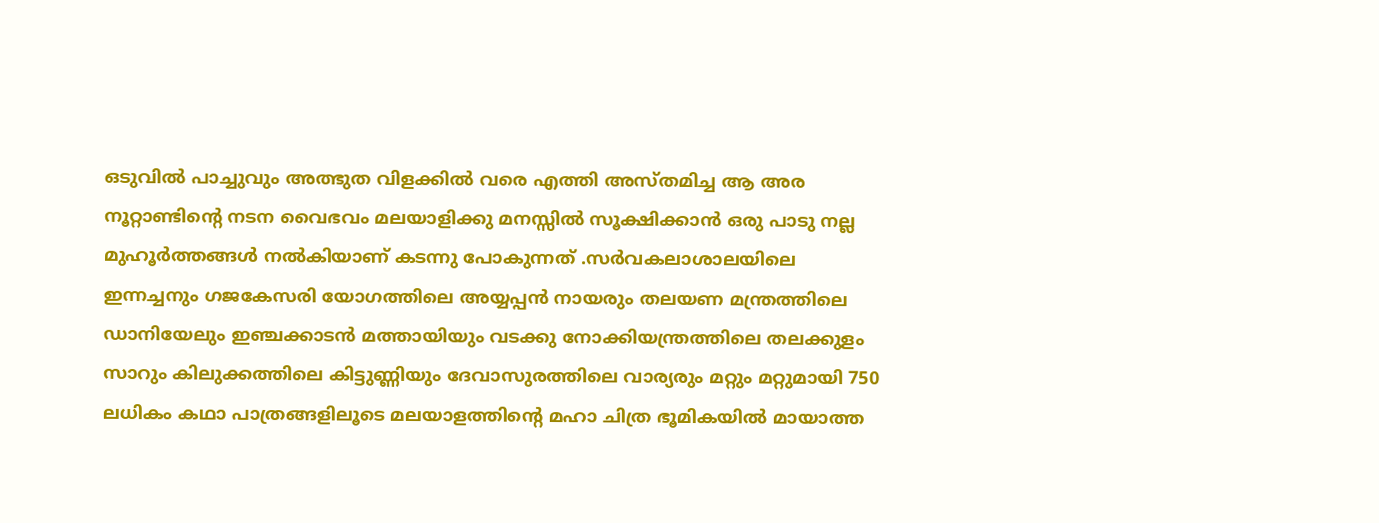ഒടുവിൽ പാച്ചുവും അത്ഭുത വിളക്കിൽ വരെ എത്തി അസ്തമിച്ച ആ അര നൂറ്റാണ്ടിന്റെ നടന വൈഭവം മലയാളിക്കു മനസ്സിൽ സൂക്ഷിക്കാൻ ഒരു പാടു നല്ല മുഹൂർത്തങ്ങൾ നൽകിയാണ് കടന്നു പോകുന്നത് .സർവകലാശാലയിലെ ഇന്നച്ചനും ഗജകേസരി യോഗത്തിലെ അയ്യപ്പൻ നായരും തലയണ മന്ത്രത്തിലെ ഡാനിയേലും ഇഞ്ചക്കാടൻ മത്തായിയും വടക്കു നോക്കിയന്ത്രത്തിലെ തലക്കുളം സാറും കിലുക്കത്തിലെ കിട്ടുണ്ണിയും ദേവാസുരത്തിലെ വാര്യരും മറ്റും മറ്റുമായി 750 ലധികം കഥാ പാത്രങ്ങളിലൂടെ മലയാളത്തിന്റെ മഹാ ചിത്ര ഭൂമികയിൽ മായാത്ത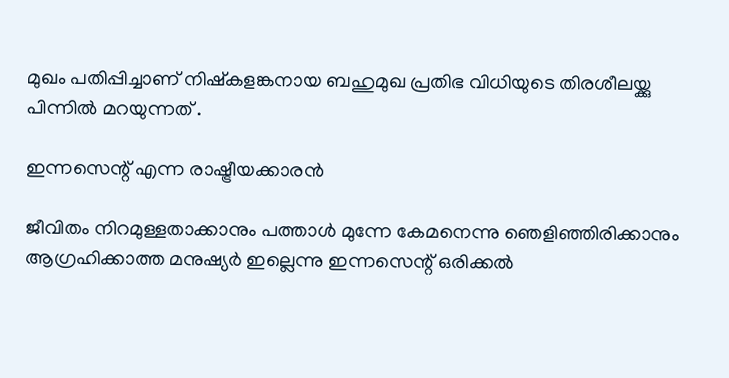മുഖം പതിപ്പിച്ചാണ് നിഷ്കളങ്കനായ ബഹുമുഖ പ്രതിഭ വിധിയുടെ തിരശീലയ്ക്കു പിന്നിൽ മറയുന്നത് .

ഇന്നസെന്റ് എന്ന രാഷ്ട്രീയക്കാരൻ

ജീവിതം നിറമുള്ളതാക്കാനും പത്താൾ മുന്നേ കേമനെന്നു ഞെളിഞ്ഞിരിക്കാനും ആഗ്രഹിക്കാത്ത മനുഷ്യർ ഇല്ലെന്നു ഇന്നസെന്റ് ഒരിക്കൽ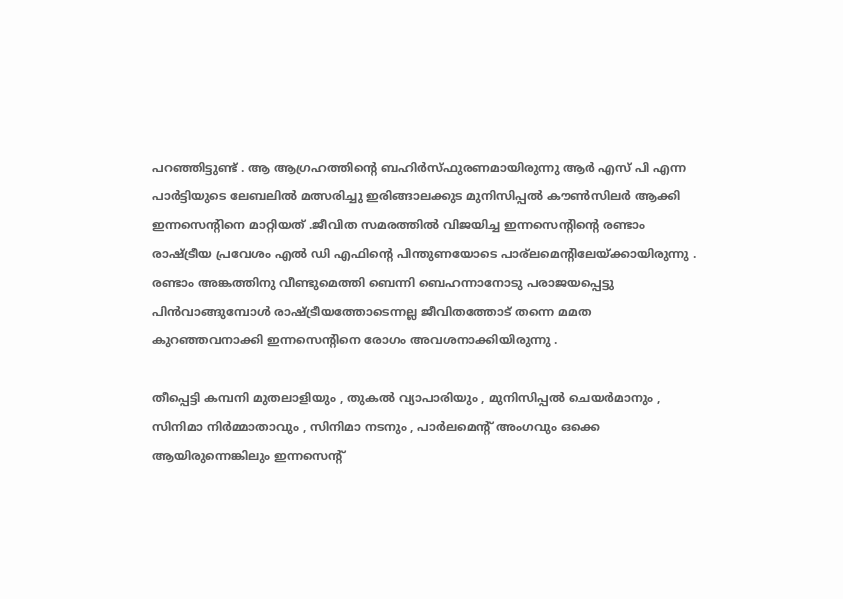പറഞ്ഞിട്ടുണ്ട് . ആ ആഗ്രഹത്തിന്റെ ബഹിർസ്ഫുരണമായിരുന്നു ആർ എസ് പി എന്ന പാർട്ടിയുടെ ലേബലിൽ മത്സരിച്ചു ഇരിങ്ങാലക്കുട മുനിസിപ്പൽ കൗൺസിലർ ആക്കി ഇന്നസെന്റിനെ മാറ്റിയത് .ജീവിത സമരത്തിൽ വിജയിച്ച ഇന്നസെന്റിന്റെ രണ്ടാം രാഷ്ട്രീയ പ്രവേശം എൽ ഡി എഫിന്റെ പിന്തുണയോടെ പാര്ലമെന്റിലേയ്ക്കായിരുന്നു . രണ്ടാം അങ്കത്തിനു വീണ്ടുമെത്തി ബെന്നി ബെഹന്നാനോടു പരാജയപ്പെട്ടു പിൻവാങ്ങുമ്പോൾ രാഷ്ട്രീയത്തോടെന്നല്ല ജീവിതത്തോട് തന്നെ മമത കുറഞ്ഞവനാക്കി ഇന്നസെന്റിനെ രോഗം അവശനാക്കിയിരുന്നു .

തീപ്പെട്ടി കമ്പനി മുതലാളിയും , തുകൽ വ്യാപാരിയും , മുനിസിപ്പൽ ചെയർമാനും , സിനിമാ നിർമ്മാതാവും , സിനിമാ നടനും , പാർലമെന്റ് അംഗവും ഒക്കെ ആയിരുന്നെങ്കിലും ഇന്നസെന്റ്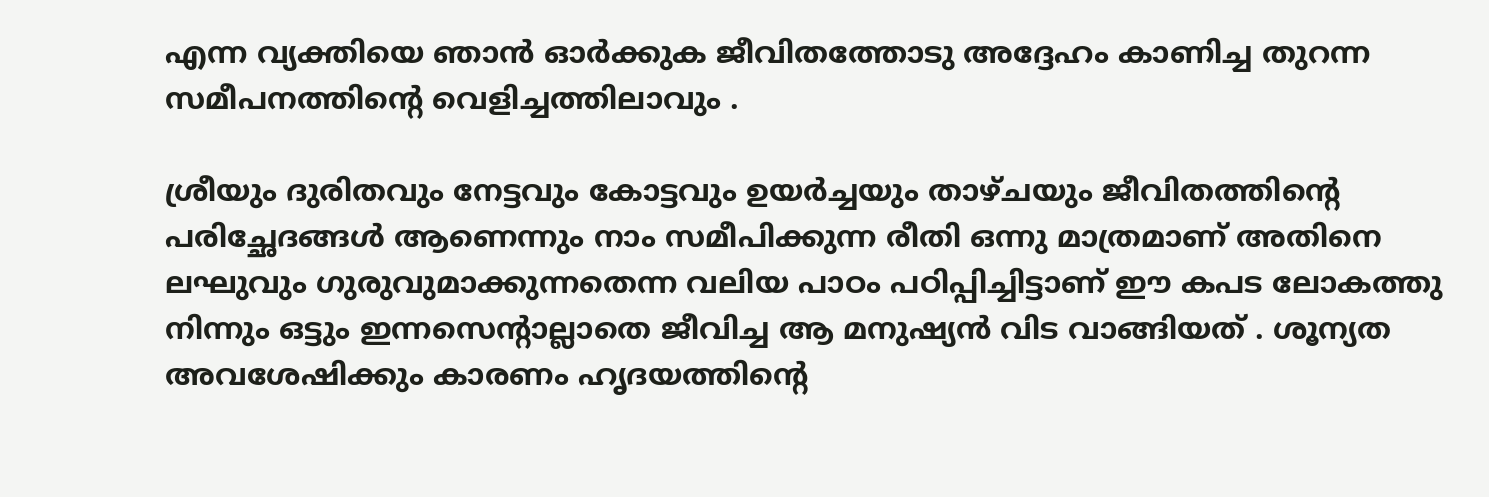എന്ന വ്യക്തിയെ ഞാൻ ഓർക്കുക ജീവിതത്തോടു അദ്ദേഹം കാണിച്ച തുറന്ന സമീപനത്തിന്റെ വെളിച്ചത്തിലാവും .

ശ്രീയും ദുരിതവും നേട്ടവും കോട്ടവും ഉയർച്ചയും താഴ്ചയും ജീവിതത്തിന്റെ പരിച്ഛേദങ്ങൾ ആണെന്നും നാം സമീപിക്കുന്ന രീതി ഒന്നു മാത്രമാണ് അതിനെ ലഘുവും ഗുരുവുമാക്കുന്നതെന്ന വലിയ പാഠം പഠിപ്പിച്ചിട്ടാണ് ഈ കപട ലോകത്തു നിന്നും ഒട്ടും ഇന്നസെന്റാല്ലാതെ ജീവിച്ച ആ മനുഷ്യൻ വിട വാങ്ങിയത് . ശൂന്യത അവശേഷിക്കും കാരണം ഹൃദയത്തിന്റെ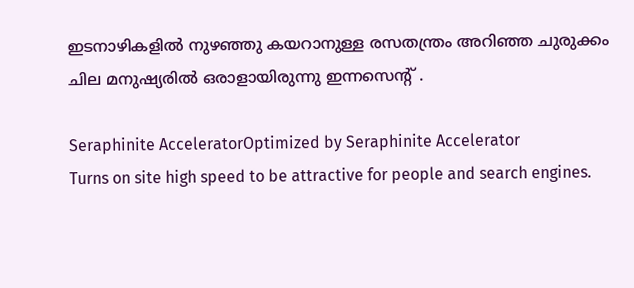ഇടനാഴികളിൽ നുഴഞ്ഞു കയറാനുള്ള രസതന്ത്രം അറിഞ്ഞ ചുരുക്കം ചില മനുഷ്യരിൽ ഒരാളായിരുന്നു ഇന്നസെന്റ് .

Seraphinite AcceleratorOptimized by Seraphinite Accelerator
Turns on site high speed to be attractive for people and search engines.